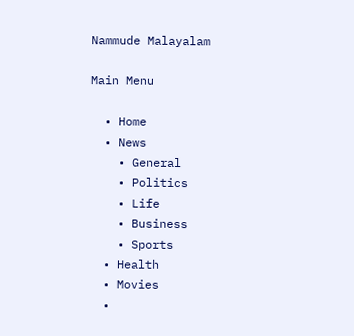Nammude Malayalam

Main Menu

  • Home
  • News
    • General
    • Politics
    • Life
    • Business
    • Sports
  • Health
  • Movies
  •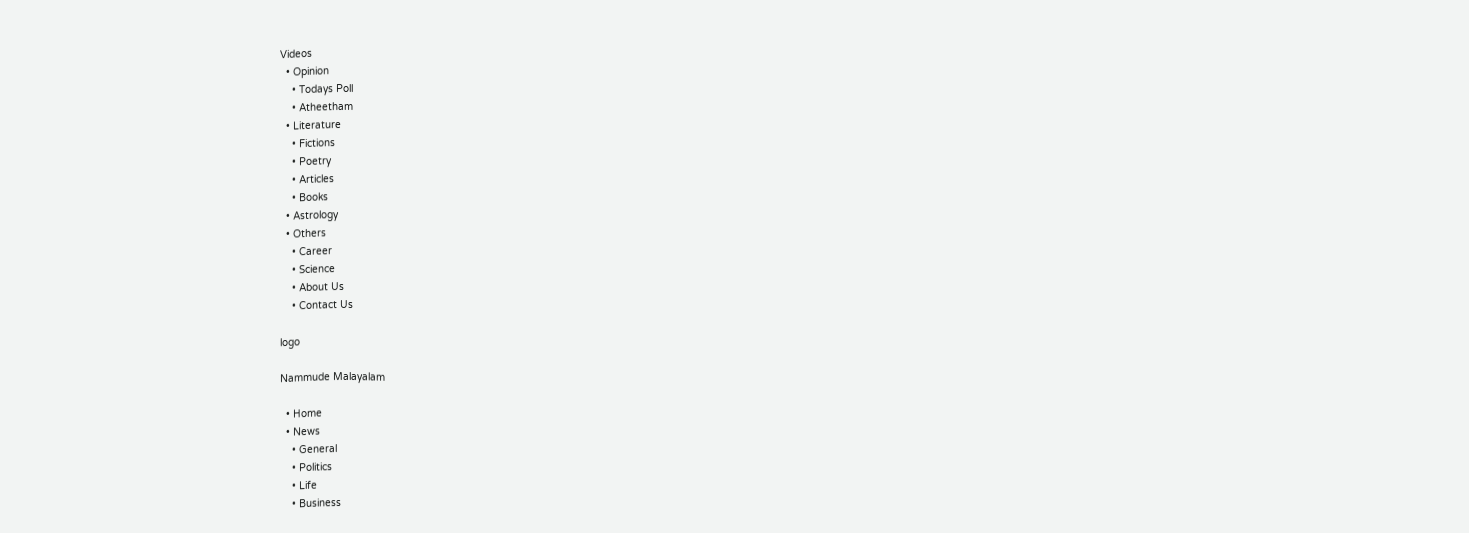Videos
  • Opinion
    • Todays Poll
    • Atheetham
  • Literature
    • Fictions
    • Poetry
    • Articles
    • Books
  • Astrology
  • Others
    • Career
    • Science
    • About Us
    • Contact Us

logo

Nammude Malayalam

  • Home
  • News
    • General
    • Politics
    • Life
    • Business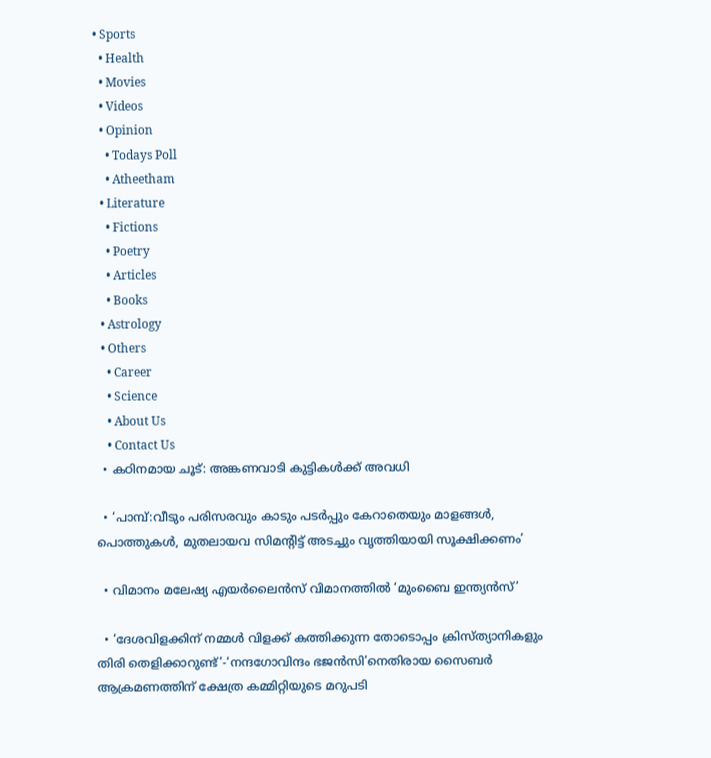• Sports
  • Health
  • Movies
  • Videos
  • Opinion
    • Todays Poll
    • Atheetham
  • Literature
    • Fictions
    • Poetry
    • Articles
    • Books
  • Astrology
  • Others
    • Career
    • Science
    • About Us
    • Contact Us
  • കഠിനമായ ചൂട്: അങ്കണവാടി കുട്ടികള്‍ക്ക് അവധി

  • ‘പാമ്പ്:വീടും പരിസരവും കാടും പടര്‍പ്പും കേറാതെയും മാളങ്ങള്‍, പൊത്തുകള്‍, മുതലായവ സിമന്‍റിട്ട് അടച്ചും വൃത്തിയായി സൂക്ഷിക്കണം’

  • വിമാനം മലേഷ്യ എയര്‍ലൈന്‍സ് വിമാനത്തിൽ ‘മുംബൈ ഇന്ത്യന്‍സ്’

  • ‘ദേശവിളക്കിന് നമ്മൾ വിളക്ക് കത്തിക്കുന്ന തോടൊപ്പം ക്രിസ്ത്യാനികളും തിരി തെളിക്കാറുണ്ട്’-‘നന്ദഗോവിന്ദം ഭജൻസി’നെതിരായ സൈബർ ആക്രമണത്തിന് ക്ഷേത്ര കമ്മിറ്റിയുടെ മറുപടി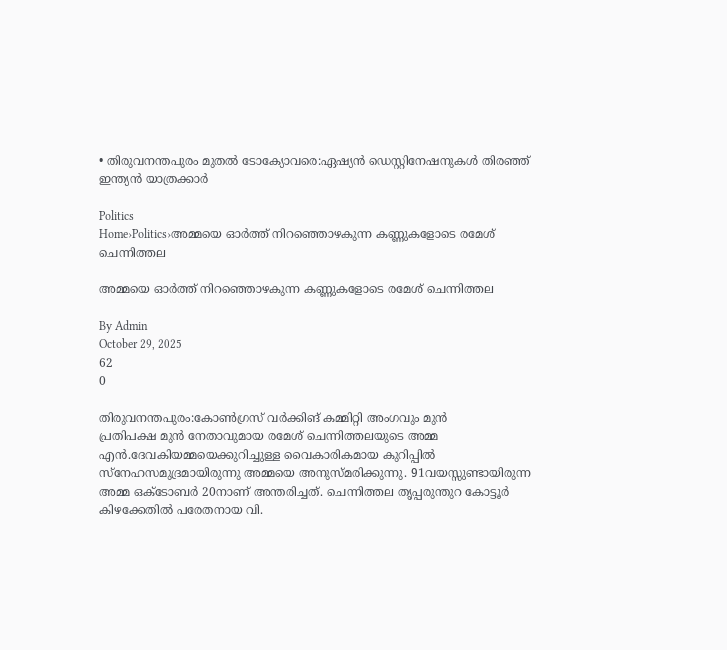• തിരുവനന്തപുരം മുതൽ ടോക്യോവരെ:ഏഷ്യൻ ഡെസ്റ്റിനേഷനുകൾ തിരഞ്ഞ് ഇന്ത്യൻ യാത്രക്കാർ

Politics
Home›Politics›അമ്മയെ ഓര്‍ത്ത് നിറഞ്ഞൊഴകുന്ന കണ്ണുകളോടെ രമേശ് ചെന്നിത്തല

അമ്മയെ ഓര്‍ത്ത് നിറഞ്ഞൊഴകുന്ന കണ്ണുകളോടെ രമേശ് ചെന്നിത്തല

By Admin
October 29, 2025
62
0

തിരുവനന്തപുരം:കോണ്‍ഗ്രസ് വര്‍ക്കിങ് കമ്മിറ്റി അംഗവും മുന്‍
പ്രതിപക്ഷ മുന്‍ നേതാവുമായ രമേശ് ചെന്നിത്തലയുടെ അമ്മ
എന്‍.ദേവകിയമ്മയെക്കുറിച്ചുള്ള വൈകാരികമായ കുറിപ്പില്‍
സ്‌നേഹസമുദ്രമായിരുന്നു അമ്മയെ അനുസ്മരിക്കുന്നു. 91വയസ്സുണ്ടായിരുന്ന
അമ്മ ഒക്ടോബര്‍ 20നാണ് അന്തരിച്ചത്. ചെന്നിത്തല തൃപ്പരുന്തുറ കോട്ടൂര്‍
കിഴക്കേതില്‍ പരേതനായ വി.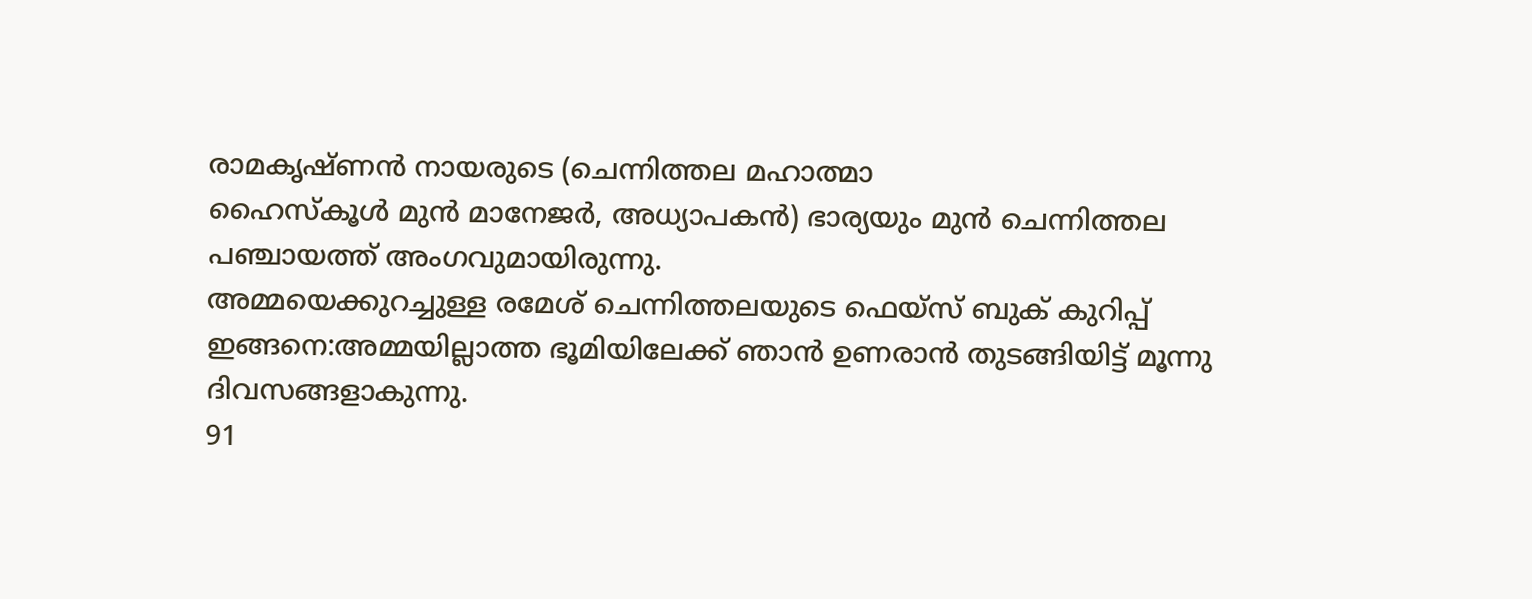രാമകൃഷ്ണന്‍ നായരുടെ (ചെന്നിത്തല മഹാത്മാ
ഹൈസ്‌കൂള്‍ മുന്‍ മാനേജര്‍, അധ്യാപകന്‍) ഭാര്യയും മുന്‍ ചെന്നിത്തല
പഞ്ചായത്ത് അംഗവുമായിരുന്നു.
അമ്മയെക്കുറച്ചുള്ള രമേശ് ചെന്നിത്തലയുടെ ഫെയ്സ് ബുക് കുറിപ്പ്
ഇങ്ങനെ:അമ്മയില്ലാത്ത ഭൂമിയിലേക്ക് ഞാന്‍ ഉണരാന്‍ തുടങ്ങിയിട്ട് മൂന്നു
ദിവസങ്ങളാകുന്നു.
91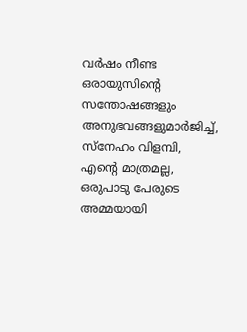വര്‍ഷം നീണ്ട ഒരായുസിൻ്റെ സന്തോഷങ്ങളും അനുഭവങ്ങളുമാര്‍ജിച്ച്,
സ്‌നേഹം വിളമ്പി, എൻ്റെ മാത്രമല്ല, ഒരുപാടു പേരുടെ അമ്മയായി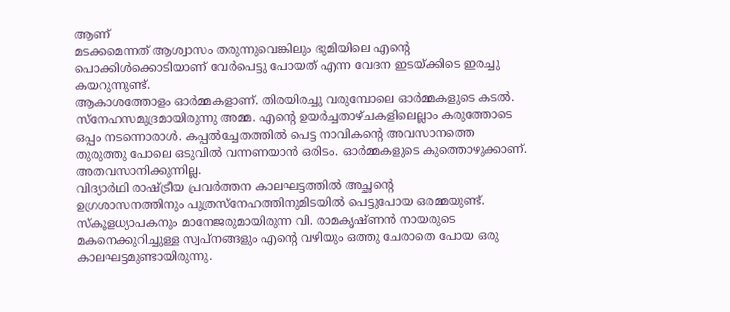ആണ്
മടക്കമെന്നത് ആശ്വാസം തരുന്നുവെങ്കിലും ഭുമിയിലെ എന്‍റെ
പൊക്കിള്‍ക്കൊടിയാണ് വേര്‍പെട്ടു പോയത് എന്ന വേദന ഇടയ്ക്കിടെ ഇരച്ചു
കയറുന്നുണ്ട്.
ആകാശത്തോളം ഓര്‍മ്മകളാണ്. തിരയിരച്ചു വരുമ്പോലെ ഓര്‍മ്മകളുടെ കടല്‍.
സ്‌നേഹസമുദ്രമായിരുന്നു അമ്മ. എന്‍റെ ഉയര്‍ച്ചതാഴ്ചകളിലെല്ലാം കരുത്തോടെ
ഒപ്പം നടന്നൊരാള്‍. കപ്പല്‍ച്ചേതത്തില്‍ പെട്ട നാവികന്‍റെ അവസാനത്തെ
തുരുത്തു പോലെ ഒടുവില്‍ വന്നണയാന്‍ ഒരിടം. ഓര്‍മ്മകളുടെ കുത്തൊഴുക്കാണ്.
അതവസാനിക്കുന്നില്ല.
വിദ്യാര്‍ഥി രാഷ്ട്രീയ പ്രവര്‍ത്തന കാലഘട്ടത്തില്‍ അച്ഛന്‍റെ
ഉഗ്രശാസനത്തിനും പുത്രസ്‌നേഹത്തിനുമിടയില്‍ പെട്ടുപോയ ഒരമ്മയുണ്ട്.
സ്‌കൂളധ്യാപകനും മാനേജരുമായിരുന്ന വി. രാമകൃഷ്ണന്‍ നായരുടെ
മകനെക്കുറിച്ചുള്ള സ്വപ്‌നങ്ങളും എന്‍റെ വഴിയും ഒത്തു ചേരാതെ പോയ ഒരു
കാലഘട്ടമുണ്ടായിരുന്നു.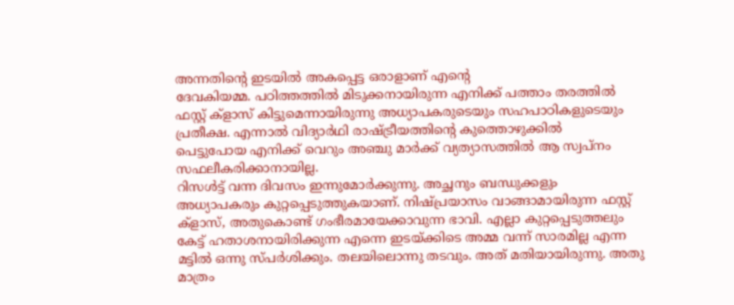അന്നതിന്‍റെ ഇടയില്‍ അകപ്പെട്ട ഒരാളാണ് എന്‍റെ
ദേവകിയമ്മ. പഠിത്തത്തില്‍ മിടുക്കനായിരുന്ന എനിക്ക് പത്താം തരത്തില്‍
ഫസ്റ്റ് ക്‌ളാസ് കിട്ടുമെന്നായിരുന്നു അധ്യാപകരുടെയും സഹപാഠികളുടെയും
പ്രതീക്ഷ. എന്നാല്‍ വിദ്യാര്‍ഥി രാഷ്ട്രീയത്തിന്‍റെ കുത്തൊഴുക്കില്‍
പെട്ടുപോയ എനിക്ക് വെറും അഞ്ചു മാർക്ക് വ്യത്യാസത്തിൽ ആ സ്വപ്‌നം
സഫലീകരിക്കാനായില്ല.
റിസള്‍ട്ട് വന്ന ദിവസം ഇന്നുമോര്‍ക്കുന്നു. അച്ഛനും ബന്ധുക്കളും
അധ്യാപകരും കുറ്റപ്പെടുത്തുകയാണ്. നിഷ്പ്രയാസം വാങ്ങാമായിരുന്ന ഫസ്റ്റ്
ക്‌ളാസ്, അതുകൊണ്ട് ഗംഭീരമായേക്കാവുന്ന ഭാവി. എല്ലാ കുറ്റപ്പെടുത്തലും
കേട്ട് ഹതാശനായിരിക്കുന്ന എന്നെ ഇടയ്ക്കിടെ അമ്മ വന്ന് സാരമില്ല എന്ന
മട്ടില്‍ ഒന്നു സ്പര്‍ശിക്കും. തലയിലൊന്നു തടവും. അത് മതിയായിരുന്നു. അതു
മാത്രം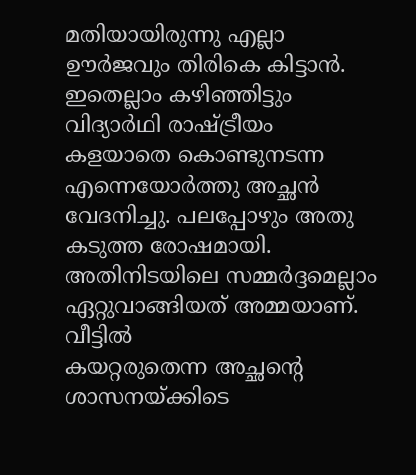മതിയായിരുന്നു എല്ലാ ഊര്‍ജവും തിരികെ കിട്ടാന്‍.
ഇതെല്ലാം കഴിഞ്ഞിട്ടും വിദ്യാര്‍ഥി രാഷ്ട്രീയം കളയാതെ കൊണ്ടുനടന്ന
എന്നെയോര്‍ത്തു അച്ഛന്‍ വേദനിച്ചു. പലപ്പോഴും അതു കടുത്ത രോഷമായി.
അതിനിടയിലെ സമ്മര്‍ദ്ദമെല്ലാം ഏറ്റുവാങ്ങിയത് അമ്മയാണ്. വീട്ടില്‍
കയറ്റരുതെന്ന അച്ഛന്‍റെ ശാസനയ്ക്കിടെ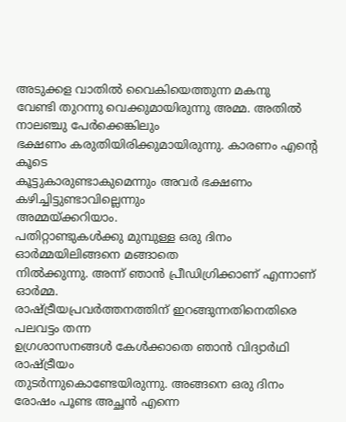അടുക്കള വാതില്‍ വൈകിയെത്തുന്ന മകനു
വേണ്ടി തുറന്നു വെക്കുമായിരുന്നു അമ്മ. അതില്‍ നാലഞ്ചു പേര്‍ക്കെങ്കിലും
ഭക്ഷണം കരുതിയിരിക്കുമായിരുന്നു. കാരണം എന്‍റെ കൂടെ
കൂട്ടുകാരുണ്ടാകുമെന്നും അവര്‍ ഭക്ഷണം കഴിച്ചിട്ടുണ്ടാവില്ലെന്നും
അമ്മയ്ക്കറിയാം.
പതിറ്റാണ്ടുകള്‍ക്കു മുമ്പുള്ള ഒരു ദിനം ഓര്‍മ്മയിലിങ്ങനെ മങ്ങാതെ
നില്‍ക്കുന്നു. അന്ന് ഞാന്‍ പ്രീഡിഗ്രിക്കാണ് എന്നാണ് ഓര്‍മ്മ.
രാഷ്ട്രീയപ്രവര്‍ത്തനത്തിന് ഇറങ്ങുന്നതിനെതിരെ പലവട്ടം തന്ന
ഉഗ്രശാസനങ്ങള്‍ കേള്‍ക്കാതെ ഞാന്‍ വിദ്യാര്‍ഥി രാഷ്ട്രീയം
തുടര്‍ന്നുകൊണ്ടേയിരുന്നു. അങ്ങനെ ഒരു ദിനം രോഷം പൂണ്ട അച്ഛന്‍ എന്നെ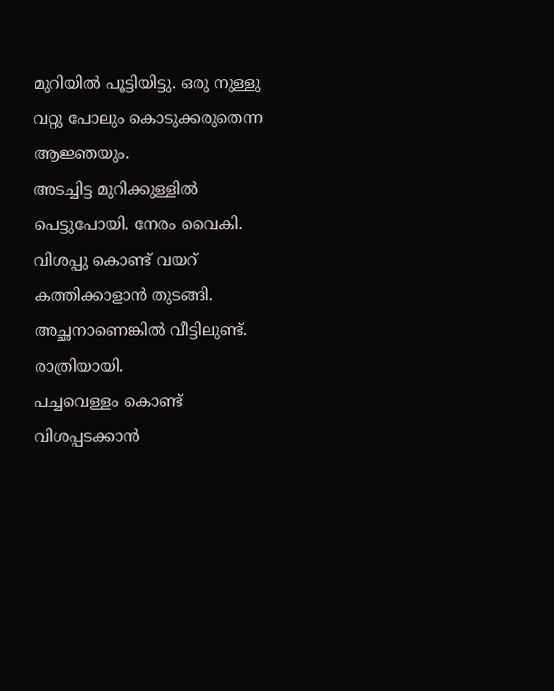മുറിയില്‍ പൂട്ടിയിട്ടു. ഒരു നുള്ളു വറ്റു പോലും കൊടുക്കരുതെന്ന ആജ്ഞയും.
അടച്ചിട്ട മുറിക്കുള്ളില്‍ പെട്ടുപോയി. നേരം വൈകി. വിശപ്പു കൊണ്ട് വയറ്
കത്തിക്കാളാന്‍ തുടങ്ങി. അച്ഛനാണെങ്കില്‍ വീട്ടിലുണ്ട്. രാത്രിയായി.
പച്ചവെള്ളം കൊണ്ട് വിശപ്പടക്കാന്‍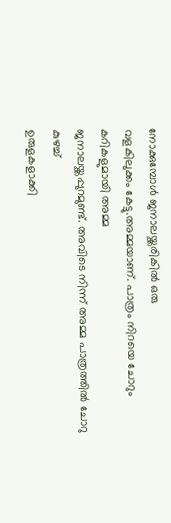നോക്കുമ്പോള്‍ ജനാലയ്ക്കരികില്‍ ഒരു
വളകിലുക്കം കേട്ടു.അമ്മയാണ്. പാത്രം നിറയെ ചോറും കറികളുമായി അമ്മ
ജനാലയ്ക്കപ്പുറമുണ്ട്. അവിടെ നിന്ന് അമ്മ പാത്രത്തില്‍ ചോറു കുഴച്ച്
ഉരുളകളാക്കി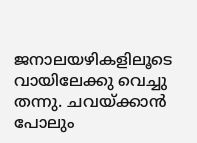ജനാലയഴികളിലൂടെ വായിലേക്കു വെച്ചു തന്നു. ചവയ്ക്കാന്‍ പോലും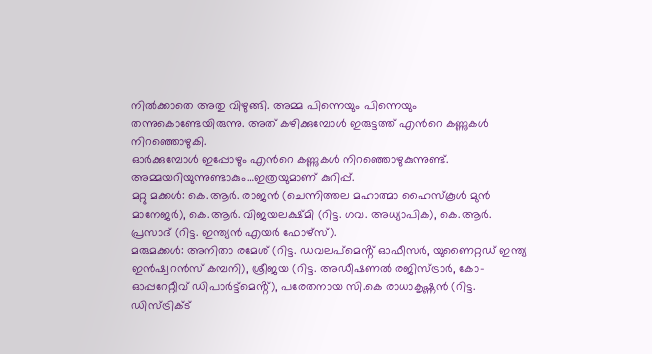നില്‍ക്കാതെ അതു വിഴുങ്ങി. അമ്മ പിന്നെയും പിന്നെയും
തന്നുകൊണ്ടേയിരുന്നു. അത് കഴിക്കുമ്പോള്‍ ഇരുട്ടത്ത് എന്‍റെ കണ്ണുകള്‍
നിറഞ്ഞൊഴുകി.
ഓർക്കുമ്പോൾ ഇപ്പോഴും എന്‍റെ കണ്ണുകള്‍ നിറഞ്ഞൊഴുകുന്നുണ്ട്.
അമ്മയറിയുന്നുണ്ടാകും…ഇത്രയുമാണ് കുറിപ്പ്.
മറ്റു മക്കള്‍: കെ.ആര്‍. രാജന്‍ (ചെന്നിത്തല മഹാത്മാ ഹൈസ്‌കൂള്‍ മുന്‍
മാനേജര്‍), കെ.ആര്‍. വിജയലക്ഷ്മി (റിട്ട. ഗവ. അധ്യാപിക), കെ.ആര്‍.
പ്രസാദ് (റിട്ട. ഇന്ത്യന്‍ എയര്‍ ഫോഴ്‌സ്).
മരുമക്കള്‍: അനിതാ രമേശ് (റിട്ട. ഡവലപ്‌മെൻ്റ് ഓഫീസര്‍, യുണൈറ്റഡ് ഇന്ത്യ
ഇന്‍ഷ്വറന്‍സ് കമ്പനി), ശ്രീജയ (റിട്ട. അഡീഷണല്‍ രജിസ്ട്രാര്‍, കോ-
ഓപ്പറേറ്റീവ് ഡിപാര്‍ട്ട്‌മെൻ്റ്), പരേതനായ സി.കെ രാധാകൃഷ്ണന്‍ (റിട്ട.
ഡിസ്ട്രിക്ട്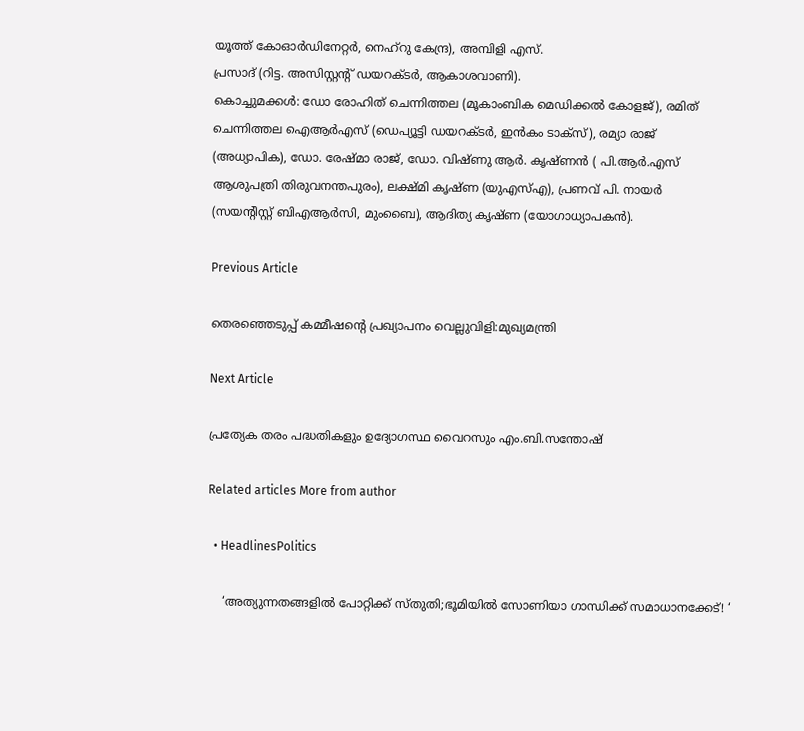യൂത്ത് കോഓര്‍ഡിനേറ്റര്‍, നെഹ്‌റു കേന്ദ്ര), അമ്പിളി എസ്.
പ്രസാദ് (റിട്ട. അസിസ്റ്റൻ്റ് ഡയറക്ടര്‍, ആകാശവാണി).
കൊച്ചുമക്കള്‍: ഡോ രോഹിത് ചെന്നിത്തല (മൂകാംബിക മെഡിക്കല്‍ കോളജ്), രമിത്
ചെന്നിത്തല ഐആര്‍എസ് (ഡെപ്യൂട്ടി ഡയറക്ടര്‍, ഇന്‍കം ടാക്‌സ്), രമ്യാ രാജ്
(അധ്യാപിക), ഡോ. രേഷ്മാ രാജ്, ഡോ. വിഷ്ണു ആര്‍. കൃഷ്ണന്‍ ( പി.ആര്‍.എസ്
ആശുപത്രി തിരുവനന്തപുരം), ലക്ഷ്മി കൃഷ്ണ (യുഎസ്എ), പ്രണവ് പി. നായര്‍
(സയൻ്റിസ്റ്റ് ബിഎആര്‍സി, മുംബൈ), ആദിത്യ കൃഷ്ണ (യോഗാധ്യാപകന്‍).

Previous Article

തെരഞ്ഞെടുപ്പ് കമ്മീഷന്‍റെ പ്രഖ്യാപനം വെല്ലുവിളി:മുഖ്യമന്ത്രി

Next Article

പ്രത്യേക തരം പദ്ധതികളും ഉദ്യോഗസ്ഥ വൈറസും എം.ബി.സന്തോഷ്

Related articles More from author

  • HeadlinesPolitics

    ‘അത്യുന്നതങ്ങളിൽ പോറ്റിക്ക് സ്തുതി;ഭൂമിയിൽ സോണിയാ ഗാന്ധിക്ക് സമാധാനക്കേട്! ‘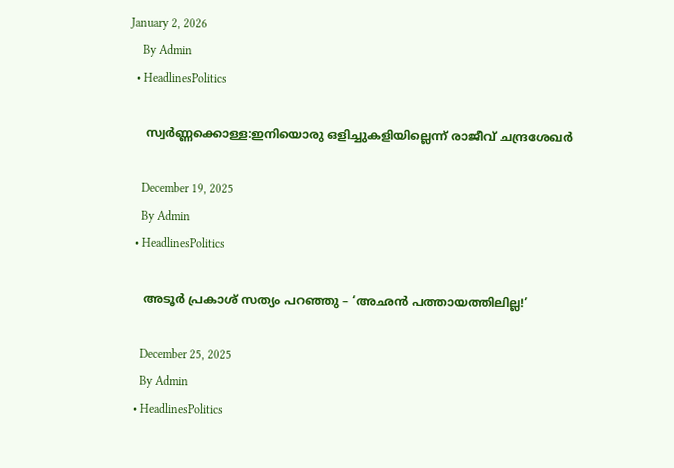January 2, 2026
    By Admin
  • HeadlinesPolitics

    സ്വർണ്ണക്കൊള്ള:ഇനിയൊരു ഒളിച്ചുകളിയില്ലെന്ന് രാജീവ് ചന്ദ്രശേഖർ

    December 19, 2025
    By Admin
  • HeadlinesPolitics

    അടൂർ പ്രകാശ് സത്യം പറഞ്ഞു – ‘അഛൻ പത്തായത്തിലില്ല!’

    December 25, 2025
    By Admin
  • HeadlinesPolitics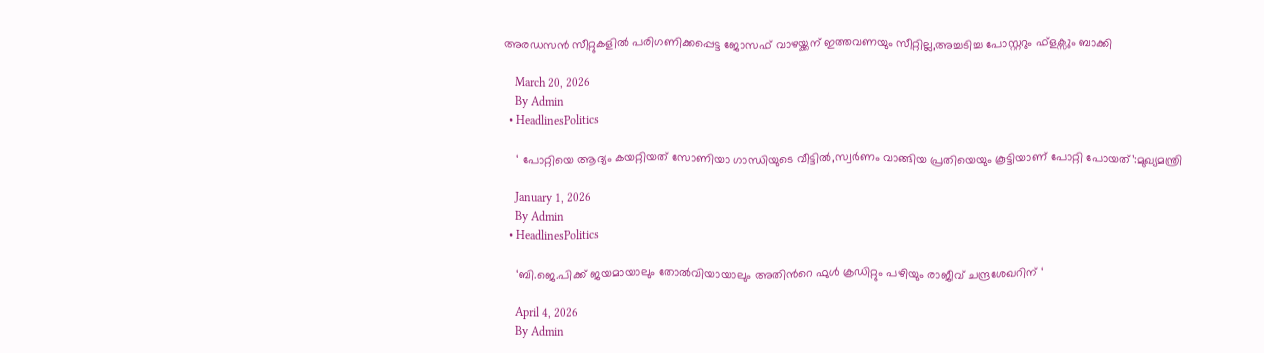അരഡസൻ സീറ്റുകളിൽ പരിഗണിക്കപ്പെട്ട ജോസഫ് വാഴയ്ക്കന് ഇത്തവണയും സീറ്റില്ല,അച്ചടിച്ച പോസ്റ്ററും ഫ്ളക്സും ബാക്കി

    March 20, 2026
    By Admin
  • HeadlinesPolitics

    ‘ പോറ്റിയെ ആദ്യം കയറ്റിയത് സോണിയാ ഗാന്ധിയുടെ വീട്ടിൽ,സ്വര്‍ണം വാങ്ങിയ പ്രതിയെയും കൂട്ടിയാണ് പോറ്റി പോയത്’:മുഖ്യമന്ത്രി

    January 1, 2026
    By Admin
  • HeadlinesPolitics

    ‘ബി.ജെ.പിക്ക് ജയമായാലും തോൽവിയായാലും അതിന്‍റെ ഫുൾ ക്രഡിറ്റും പഴിയും രാജീവ് ചന്ദ്രശേഖറിന് ‘

    April 4, 2026
    By Admin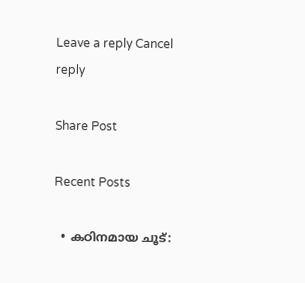Leave a reply Cancel reply

Share Post

Recent Posts

  • കഠിനമായ ചൂട്: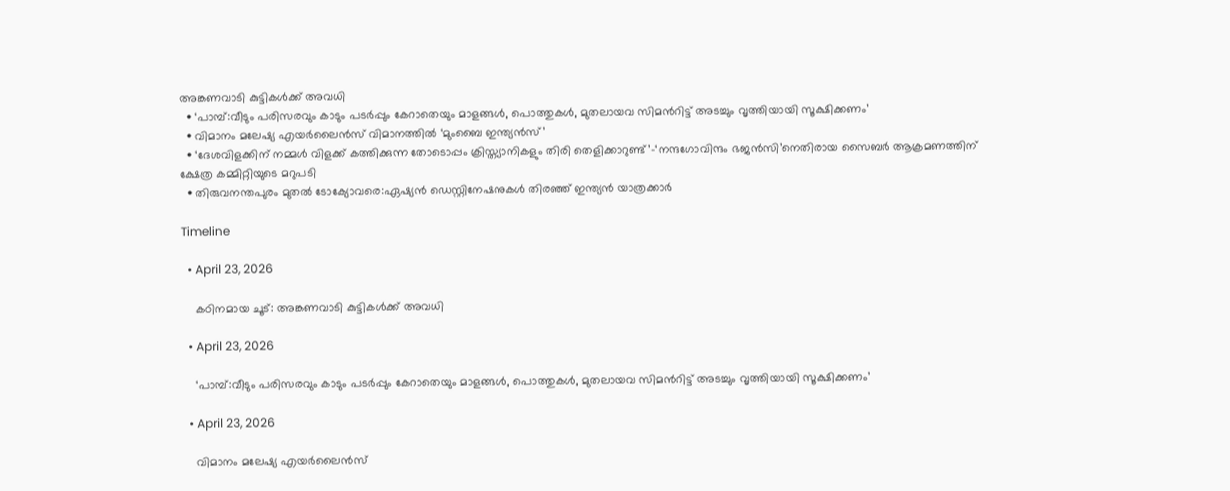അങ്കണവാടി കുട്ടികള്‍ക്ക് അവധി
  • ‘പാമ്പ്:വീടും പരിസരവും കാടും പടര്‍പ്പും കേറാതെയും മാളങ്ങള്‍, പൊത്തുകള്‍, മുതലായവ സിമന്‍റിട്ട് അടച്ചും വൃത്തിയായി സൂക്ഷിക്കണം’
  • വിമാനം മലേഷ്യ എയര്‍ലൈന്‍സ് വിമാനത്തിൽ ‘മുംബൈ ഇന്ത്യന്‍സ്’
  • ‘ദേശവിളക്കിന് നമ്മൾ വിളക്ക് കത്തിക്കുന്ന തോടൊപ്പം ക്രിസ്ത്യാനികളും തിരി തെളിക്കാറുണ്ട്’-‘നന്ദഗോവിന്ദം ഭജൻസി’നെതിരായ സൈബർ ആക്രമണത്തിന് ക്ഷേത്ര കമ്മിറ്റിയുടെ മറുപടി
  • തിരുവനന്തപുരം മുതൽ ടോക്യോവരെ:ഏഷ്യൻ ഡെസ്റ്റിനേഷനുകൾ തിരഞ്ഞ് ഇന്ത്യൻ യാത്രക്കാർ

Timeline

  • April 23, 2026

    കഠിനമായ ചൂട്: അങ്കണവാടി കുട്ടികള്‍ക്ക് അവധി

  • April 23, 2026

    ‘പാമ്പ്:വീടും പരിസരവും കാടും പടര്‍പ്പും കേറാതെയും മാളങ്ങള്‍, പൊത്തുകള്‍, മുതലായവ സിമന്‍റിട്ട് അടച്ചും വൃത്തിയായി സൂക്ഷിക്കണം’

  • April 23, 2026

    വിമാനം മലേഷ്യ എയര്‍ലൈന്‍സ്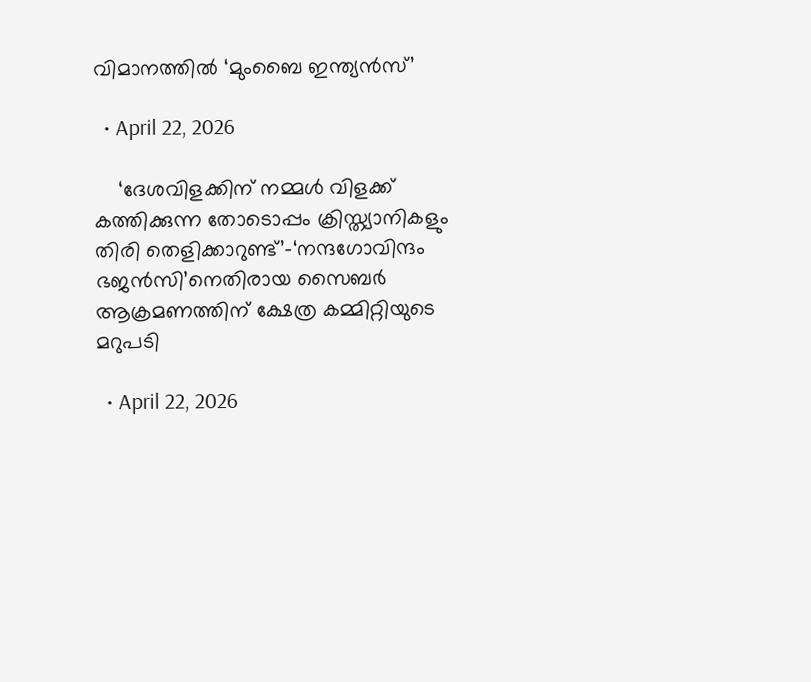വിമാനത്തിൽ ‘മുംബൈ ഇന്ത്യന്‍സ്’

  • April 22, 2026

    ‘ദേശവിളക്കിന് നമ്മൾ വിളക്ക് കത്തിക്കുന്ന തോടൊപ്പം ക്രിസ്ത്യാനികളും തിരി തെളിക്കാറുണ്ട്’-‘നന്ദഗോവിന്ദം ഭജൻസി’നെതിരായ സൈബർ ആക്രമണത്തിന് ക്ഷേത്ര കമ്മിറ്റിയുടെ മറുപടി

  • April 22, 2026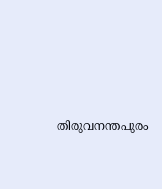തിരുവനന്തപുരം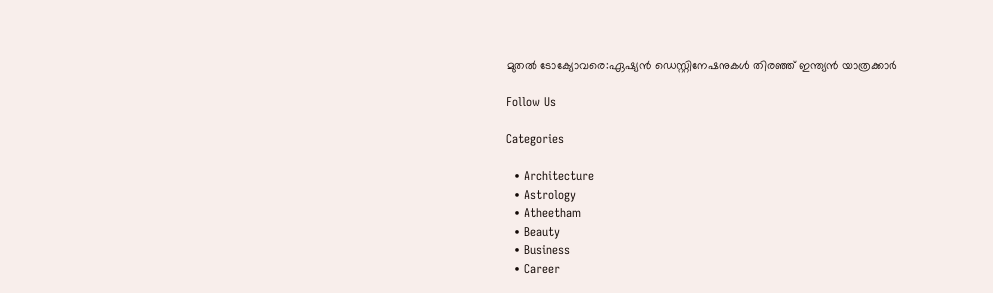മുതൽ ടോക്യോവരെ:ഏഷ്യൻ ഡെസ്റ്റിനേഷനുകൾ തിരഞ്ഞ് ഇന്ത്യൻ യാത്രക്കാർ

Follow Us

Categories

  • Architecture
  • Astrology
  • Atheetham
  • Beauty
  • Business
  • Career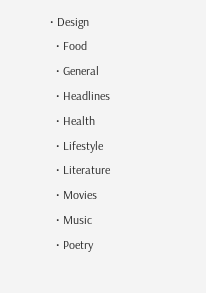• Design
  • Food
  • General
  • Headlines
  • Health
  • Lifestyle
  • Literature
  • Movies
  • Music
  • Poetry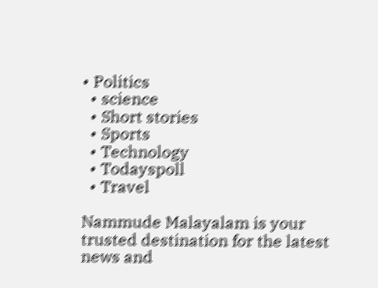• Politics
  • science
  • Short stories
  • Sports
  • Technology
  • Todayspoll
  • Travel

Nammude Malayalam is your trusted destination for the latest news and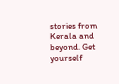stories from Kerala and beyond. Get yourself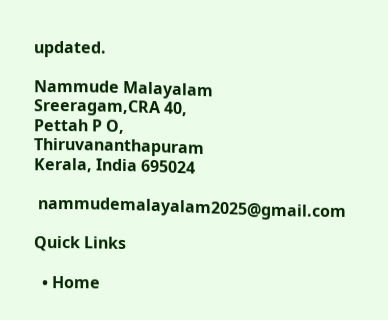updated.

Nammude Malayalam
Sreeragam,CRA 40,
Pettah P O,
Thiruvananthapuram
Kerala, India 695024

 nammudemalayalam2025@gmail.com

Quick Links

  • Home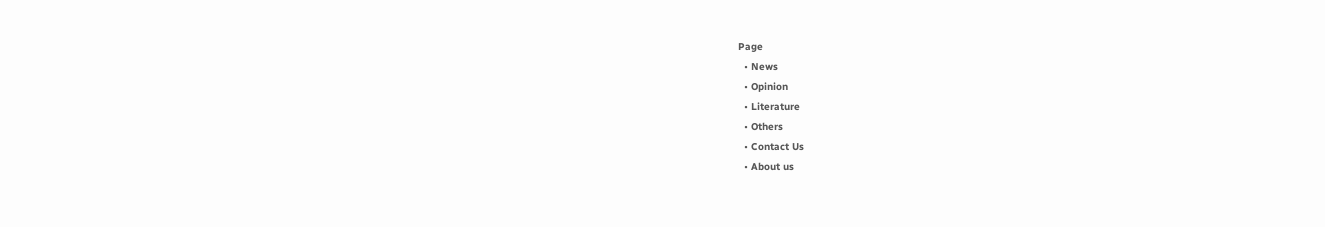Page
  • News
  • Opinion
  • Literature
  • Others
  • Contact Us
  • About us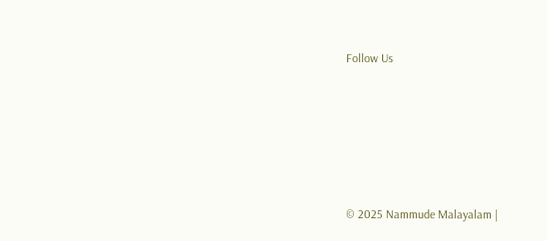Follow Us






© 2025 Nammude Malayalam |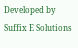Developed by Suffix E Solutions